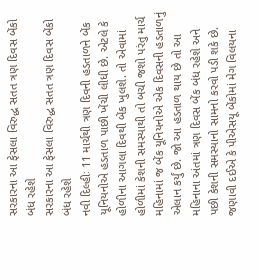સરકારના આ ફેસલા વિરુદ્ધ સતત ત્રણ દિવસ બેંકો બંધ રહેશે
સરકારના આ ફેસલા વિરુદ્ધ સતત ત્રણ દિવસ બેંકો બંધ રહેશે
નવી દિલ્હીઃ 11 માર્ચથી ત્રણ દિવની હડતાળને બેંક યૂનિયનોએ હડતાળ પાછી ખેંચી લીધી છે. એટલે કે હોળીના આગલા દિવથી બેંક ખુલશે. તો એવામાં હોળીમાં કેશની સમસ્યાથી તો બચી જશો પરંતુ માર્ચ મહિનામાં જ બેંક યૂનિયનોએ એક દિવસની હડતાળનું એલાન કર્યું છે. જો આ હડતાળ થાય છે તો આ મહિનાના અંતમાં ત્રણ દિવસ બેંક બંધ રહેશે અને પછી કેશની સમસ્યાનો સામનો કરવો પડી શકે છે. જણાવી દઈએ કે પીએસયૂ બેંકોમાં મેગ વિલયના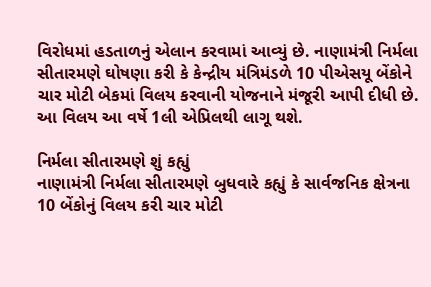વિરોધમાં હડતાળનું એલાન કરવામાં આવ્યું છે. નાણામંત્રી નિર્મલા સીતારમણે ઘોષણા કરી કે કેન્દ્રીય મંત્રિમંડળે 10 પીએસયૂ બેંકોને ચાર મોટી બેકમાં વિલય કરવાની યોજનાને મંજૂરી આપી દીધી છે. આ વિલય આ વર્ષે 1લી એપ્રિલથી લાગૂ થશે.

નિર્મલા સીતારમણે શું કહ્યું
નાણામંત્રી નિર્મલા સીતારમણે બુધવારે કહ્યું કે સાર્વજનિક ક્ષેત્રના 10 બેંકોનું વિલય કરી ચાર મોટી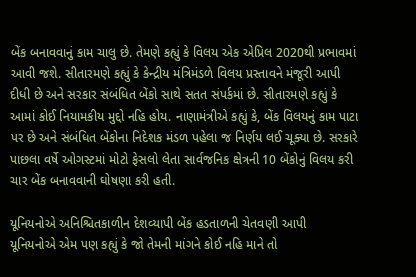બેંક બનાવવાનું કામ ચાલુ છે. તેમણે કહ્યું કે વિલય એક એપ્રિલ 2020થી પ્રભાવમાં આવી જશે. સીતારમણે કહ્યું કે કેન્દ્રીય મંત્રિમંડળે વિલય પ્રસ્તાવને મંજૂરી આપી દીધી છે અને સરકાર સંબંધિત બેંકો સાથે સતત સંપર્કમાં છે. સીતારમણે કહ્યું કે આમાં કોઈ નિયામકીય મુદ્દો નહિ હોય. નાણામંત્રીએ કહ્યું કે, બેંક વિલયનું કામ પાટા પર છે અને સંબંધિત બેંકોના નિદેશક મંડળ પહેલા જ નિર્ણય લઈ ચૂક્યા છે. સરકારે પાછલા વર્ષે ઓગસ્ટમાં મોટો ફેસલો લેતા સાર્વજનિક ક્ષેત્રની 10 બેંકોનું વિલય કરી ચાર બેંક બનાવવાની ઘોષણા કરી હતી.

યૂનિયનોએ અનિશ્ચિતકાળીન દેશવ્યાપી બેંક હડતાળની ચેતવણી આપી
યૂનિયનોએ એમ પણ કહ્યું કે જો તેમની માંગને કોઈ નહિ માને તો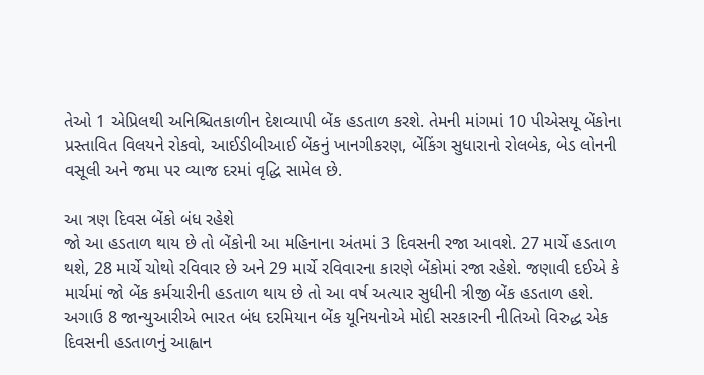તેઓ 1 એપ્રિલથી અનિશ્ચિતકાળીન દેશવ્યાપી બેંક હડતાળ કરશે. તેમની માંગમાં 10 પીએસયૂ બેંકોના પ્રસ્તાવિત વિલયને રોકવો, આઈડીબીઆઈ બેંકનું ખાનગીકરણ, બેંકિંગ સુધારાનો રોલબેક, બેડ લોનની વસૂલી અને જમા પર વ્યાજ દરમાં વૃદ્ધિ સામેલ છે.

આ ત્રણ દિવસ બેંકો બંધ રહેશે
જો આ હડતાળ થાય છે તો બેંકોની આ મહિનાના અંતમાં 3 દિવસની રજા આવશે. 27 માર્ચે હડતાળ થશે, 28 માર્ચે ચોથો રવિવાર છે અને 29 માર્ચે રવિવારના કારણે બેંકોમાં રજા રહેશે. જણાવી દઈએ કે માર્ચમાં જો બેંક કર્મચારીની હડતાળ થાય છે તો આ વર્ષ અત્યાર સુધીની ત્રીજી બેંક હડતાળ હશે. અગાઉ 8 જાન્યુઆરીએ ભારત બંધ દરમિયાન બેંક યૂનિયનોએ મોદી સરકારની નીતિઓ વિરુદ્ધ એક દિવસની હડતાળનું આહ્વાન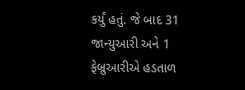કર્યું હતું. જે બાદ 31 જાન્યુઆરી અને 1 ફેબ્રુઆરીએ હડતાળ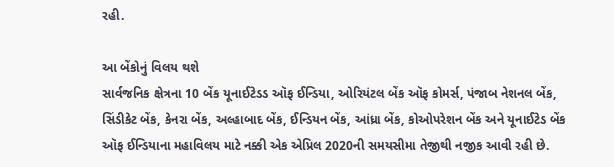રહી.

આ બેંકોનું વિલય થશે
સાર્વજનિક ક્ષેત્રના 10 બેંક યૂનાઈટેડડ ઑફ ઈન્ડિયા, ઓરિયંટલ બેંક ઑફ કોમર્સ, પંજાબ નેશનલ બેંક, સિંડીકેટ બેંક, કેનરા બેંક, અલ્હાબાદ બેંક, ઈન્ડિયન બેંક, આંધ્રા બેંક, કોઓપરેશન બેંક અને યૂનાઈટેડ બેંક ઑફ ઈન્ડિયાના મહાવિલય માટે નક્કી એક એપ્રિલ 2020ની સમયસીમા તેજીથી નજીક આવી રહી છે.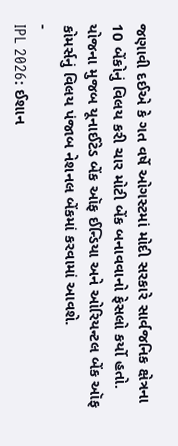જણાવી દઈએ કે ગત વર્ષે ઓગસ્ટમાં મોદી સરકારે સાર્વજનિક ક્ષેત્રના 10 બેંકોનું વિલય કરી ચાર મોટી બેંક બનાવવાનો ફેસલો કર્યો હતો. યોજના મુજબ યૂનાઈટેડ બેંક ઑફ ઈન્ડિયા અને ઓરિયન્ટલ બેંક ઑફ કોમર્સનું વિલય પંજાબ નેશનલ બેંકમાં કરવામાં આવશે.
-
IPL 2026: ઈશાન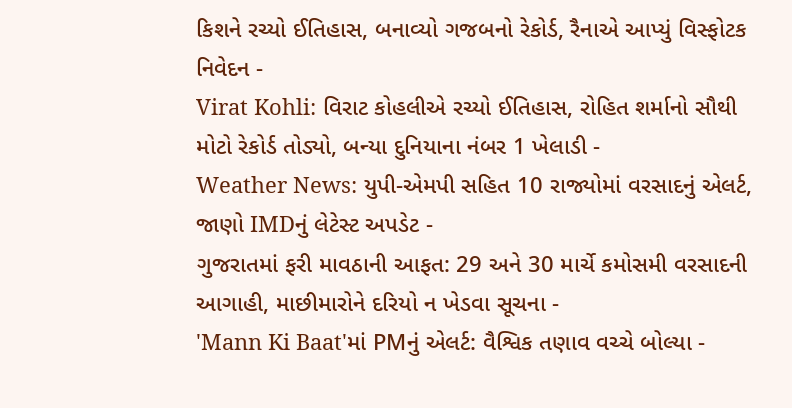કિશને રચ્યો ઈતિહાસ, બનાવ્યો ગજબનો રેકોર્ડ, રૈનાએ આપ્યું વિસ્ફોટક નિવેદન -
Virat Kohli: વિરાટ કોહલીએ રચ્યો ઈતિહાસ, રોહિત શર્માનો સૌથી મોટો રેકોર્ડ તોડ્યો, બન્યા દુનિયાના નંબર 1 ખેલાડી -
Weather News: યુપી-એમપી સહિત 10 રાજ્યોમાં વરસાદનું એલર્ટ, જાણો IMDનું લેટેસ્ટ અપડેટ -
ગુજરાતમાં ફરી માવઠાની આફત: 29 અને 30 માર્ચે કમોસમી વરસાદની આગાહી, માછીમારોને દરિયો ન ખેડવા સૂચના -
'Mann Ki Baat'માં PMનું એલર્ટ: વૈશ્વિક તણાવ વચ્ચે બોલ્યા -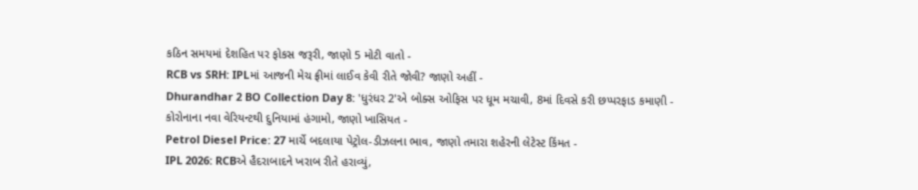કઠિન સમયમાં દેશહિત પર ફોકસ જરૂરી, જાણો 5 મોટી વાતો -
RCB vs SRH: IPLમાં આજની મેચ ફ્રીમાં લાઈવ કેવી રીતે જોવી? જાણો અહીં -
Dhurandhar 2 BO Collection Day 8: 'ધુરંધર 2'એ બોક્સ ઓફિસ પર ધૂમ મચાવી, 8માં દિવસે કરી છપ્પરફાડ કમાણી -
કોરોનાના નવા વેરિયન્ટથી દુનિયામાં હંગામો, જાણો ખાસિયત -
Petrol Diesel Price: 27 માર્ચે બદલાયા પેટ્રોલ-ડીઝલના ભાવ, જાણો તમારા શહેરની લેટેસ્ટ કિંમત -
IPL 2026: RCBએ હૈદરાબાદને ખરાબ રીતે હરાવ્યું,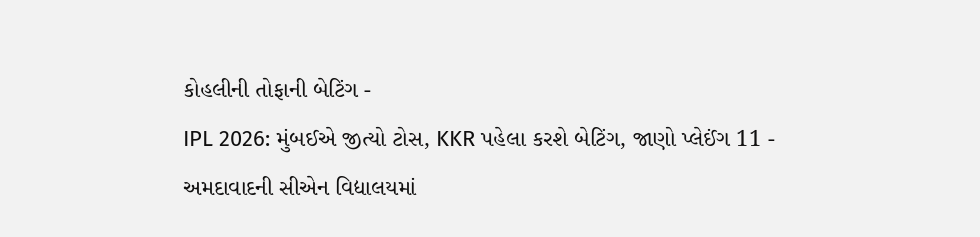કોહલીની તોફાની બેટિંગ -
IPL 2026: મુંબઈએ જીત્યો ટોસ, KKR પહેલા કરશે બેટિંગ, જાણો પ્લેઈંગ 11 -
અમદાવાદની સીએન વિદ્યાલયમાં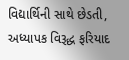વિદ્યાર્થિની સાથે છેડતી, અધ્યાપક વિરૂદ્ધ ફરિયાદ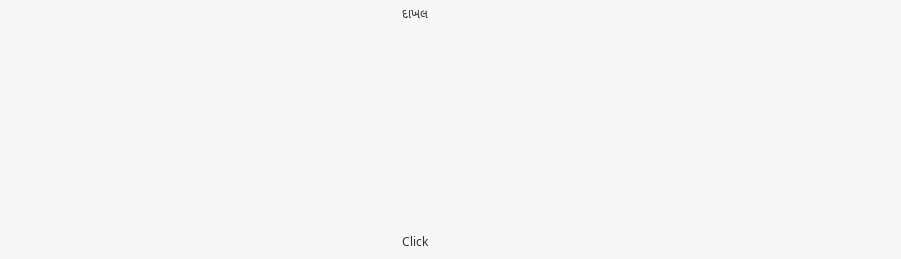દાખલ









Click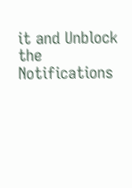it and Unblock the Notifications